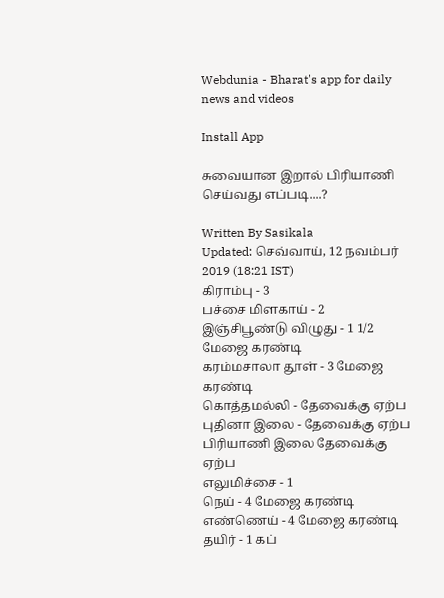Webdunia - Bharat's app for daily news and videos

Install App

சுவையான இறால் பிரியாணி செய்வது எப்படி....?

Written By Sasikala
Updated: செவ்வாய், 12 நவம்பர் 2019 (18:21 IST)
கிராம்பு - 3
பச்சை மிளகாய் - 2
இஞ்சிபூண்டு விழுது - 1 1/2 மேஜை கரண்டி
கரம்மசாலா தூள் - 3 மேஜை கரண்டி
கொத்தமல்லி - தேவைக்கு ஏற்ப
புதினா இலை - தேவைக்கு ஏற்ப
பிரியாணி இலை தேவைக்கு ஏற்ப
எலுமிச்சை - 1
நெய் - 4 மேஜை கரண்டி
எண்ணெய் - 4 மேஜை கரண்டி
தயிர் - 1 கப்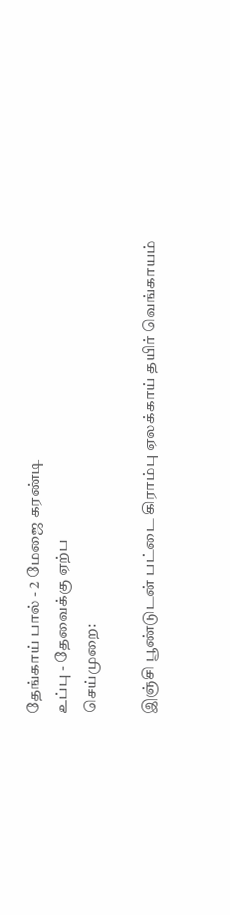தேங்காய் பால் - 2 மேஜை கரண்டி
உப்பு - தேவைக்கு ஏற்ப
செய்முறை:

இஞ்சி பூண்டுடன் பட்டை கிராம்பு ஏலக்காய் தயிர் வெங்காயம்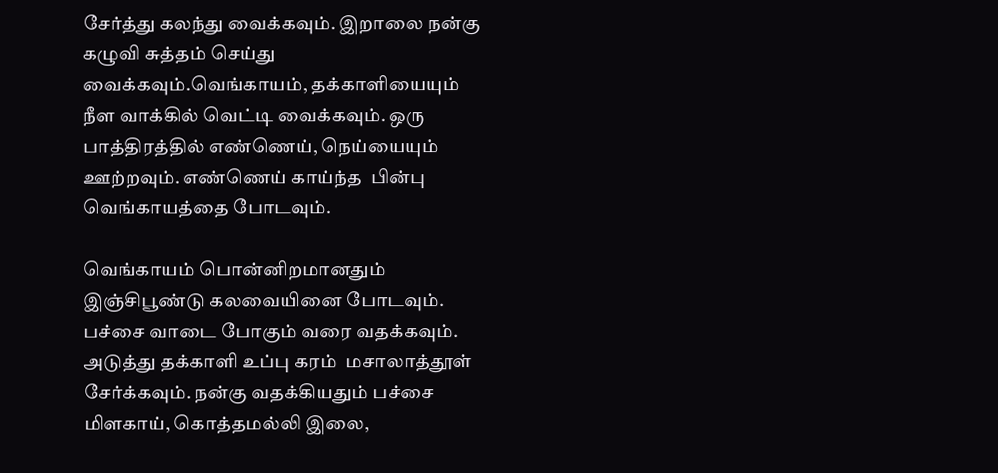சேர்த்து கலந்து வைக்கவும். இறாலை நன்கு கழுவி சுத்தம் செய்து வைக்கவும்.வெங்காயம், தக்காளியையும் நீள வாக்கில் வெட்டி வைக்கவும். ஒரு பாத்திரத்தில் எண்ணெய், நெய்யையும் ஊற்றவும். எண்ணெய் காய்ந்த  பின்பு வெங்காயத்தை போடவும்.

வெங்காயம் பொன்னிறமானதும் இஞ்சிபூண்டு கலவையினை போடவும். பச்சை வாடை போகும் வரை வதக்கவும். அடுத்து தக்காளி உப்பு கரம்  மசாலாத்தூள் சேர்க்கவும். நன்கு வதக்கியதும் பச்சை மிளகாய், கொத்தமல்லி இலை,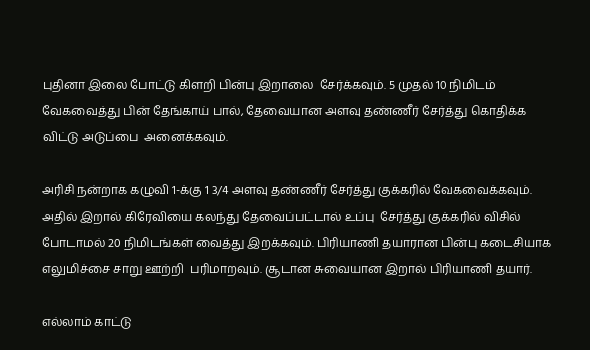புதினா இலை போட்டு கிளறி பின்பு இறாலை  சேர்க்கவும். 5 முதல் 10 நிமிடம் வேகவைத்து பின் தேங்காய் பால், தேவையான அளவு தண்ணீர் சேர்த்து கொதிக்க விட்டு அடுப்பை  அனைக்கவும்.

அரிசி நன்றாக கழுவி 1-க்கு 1 3/4 அளவு தண்ணீர் சேர்த்து குக்கரில் வேகவைக்கவும். அதில் இறால் கிரேவியை கலந்து தேவைப்பட்டால் உப்பு  சேர்த்து குக்கரில் விசில் போடாமல் 20 நிமிடங்கள் வைத்து இறக்கவும். பிரியாணி தயாரான பின்பு கடைசியாக எலுமிச்சை சாறு ஊற்றி  பரிமாறவும். சூடான சுவையான இறால் பிரியாணி தயார்.

எல்லாம் காட்டு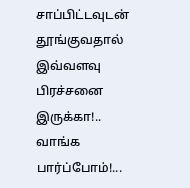சாப்பிட்டவுடன் தூங்குவதால் இவ்வளவு பிரச்சனை இருக்கா!.. வாங்க பார்ப்போம்!...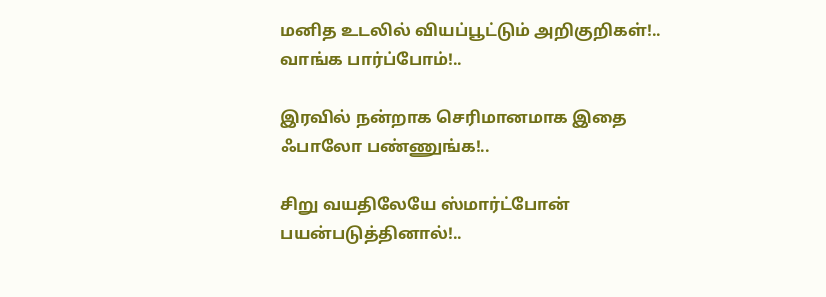மனித உடலில் வியப்பூட்டும் அறிகுறிகள்!.. வாங்க பார்ப்போம்!..

இரவில் நன்றாக செரிமானமாக இதை ஃபாலோ பண்ணுங்க!..

சிறு வயதிலேயே ஸ்மார்ட்போன் பயன்படுத்தினால்!..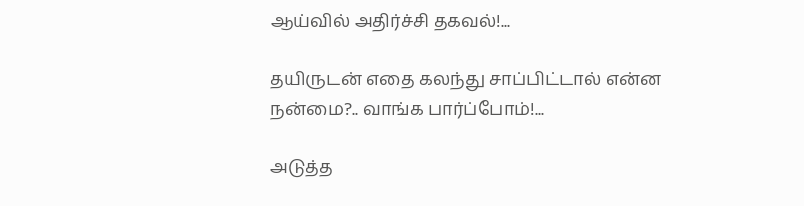ஆய்வில் அதிர்ச்சி தகவல்!...

தயிருடன் எதை கலந்து சாப்பிட்டால் என்ன நன்மை?.. வாங்க பார்ப்போம்!...

அடுத்த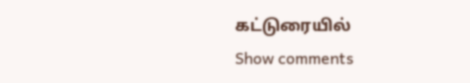கட்டுரையில்
Show comments